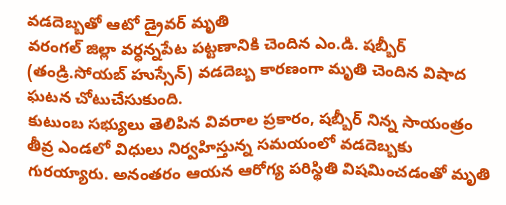వడదెబ్బతో ఆటో డ్రైవర్ మృతి
వరంగల్ జిల్లా వర్ధన్నపేట పట్టణానికి చెందిన ఎం.డి. షబ్బీర్ (తండ్రి.సోయబ్ హుస్సేన్) వడదెబ్బ కారణంగా మృతి చెందిన విషాద ఘటన చోటుచేసుకుంది.
కుటుంబ సభ్యులు తెలిపిన వివరాల ప్రకారం, షబ్బీర్ నిన్న సాయంత్రం తీవ్ర ఎండలో విధులు నిర్వహిస్తున్న సమయంలో వడదెబ్బకు గురయ్యారు. అనంతరం ఆయన ఆరోగ్య పరిస్థితి విషమించడంతో మృతి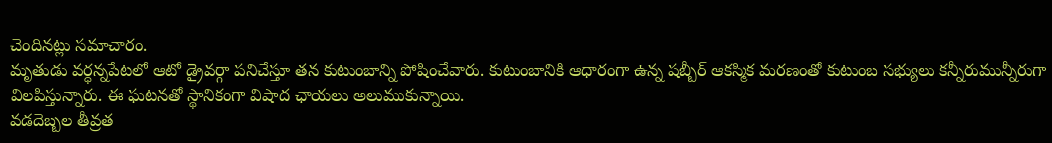చెందినట్లు సమాచారం.
మృతుడు వర్ధన్నపేటలో ఆటో డ్రైవర్గా పనిచేస్తూ తన కుటుంబాన్ని పోషించేవారు. కుటుంబానికి ఆధారంగా ఉన్న షబ్బీర్ ఆకస్మిక మరణంతో కుటుంబ సభ్యులు కన్నీరుమున్నీరుగా విలపిస్తున్నారు. ఈ ఘటనతో స్థానికంగా విషాద ఛాయలు అలుముకున్నాయి.
వడదెబ్బల తీవ్రత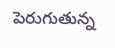పెరుగుతున్న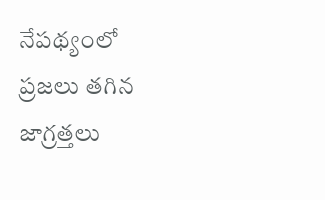నేపథ్యంలో ప్రజలు తగిన జాగ్రత్తలు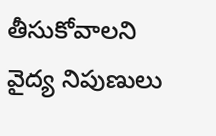తీసుకోవాలని వైద్య నిపుణులు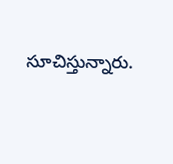సూచిస్తున్నారు.